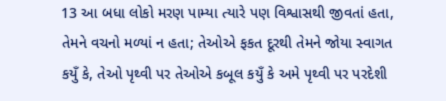13 આ બધા લોકો મરણ પામ્યા ત્યારે પણ વિશ્વાસથી જીવતાં હતા, તેમને વચનો મળ્યાં ન હતા; તેઓએ ફકત દૂરથી તેમને જોયા સ્વાગત કયુઁ કે, તેઓ પૃથ્વી પર તેઓએ કબૂલ કયુઁ કે અમે પૃથ્વી પર પરદેશી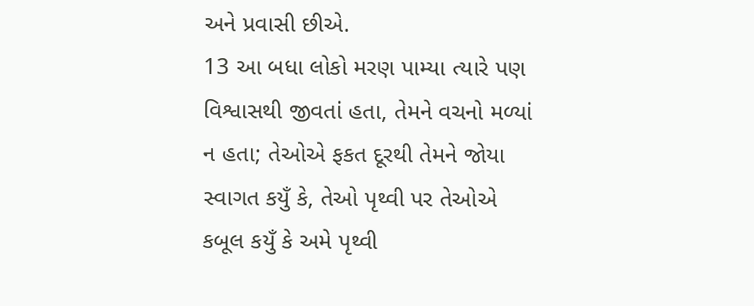અને પ્રવાસી છીએ.
13 આ બધા લોકો મરણ પામ્યા ત્યારે પણ વિશ્વાસથી જીવતાં હતા, તેમને વચનો મળ્યાં ન હતા; તેઓએ ફકત દૂરથી તેમને જોયા સ્વાગત કયુઁ કે, તેઓ પૃથ્વી પર તેઓએ કબૂલ કયુઁ કે અમે પૃથ્વી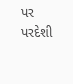પર પરદેશી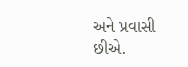અને પ્રવાસી છીએ.